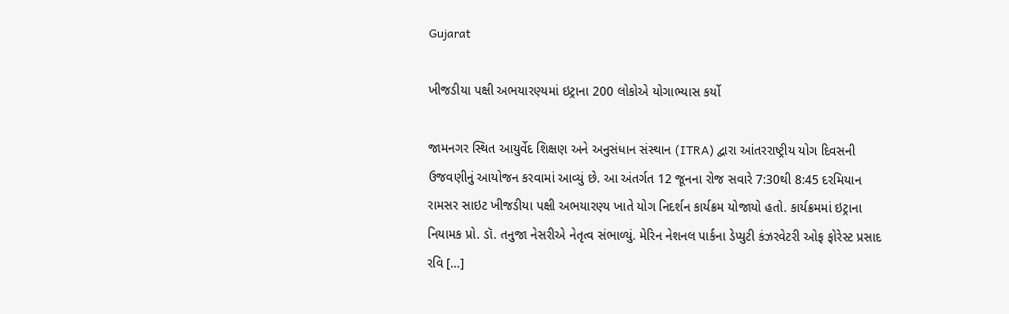Gujarat

ખીજડીયા પક્ષી અભયારણ્યમાં ઇટ્રાના 200 લોકોએ યોગાભ્યાસ કર્યો

જામનગર સ્થિત આયુર્વેદ શિક્ષણ અને અનુસંધાન સંસ્થાન (ITRA) દ્વારા આંતરરાષ્ટ્રીય યોગ દિવસની ઉજવણીનું આયોજન કરવામાં આવ્યું છે. આ અંતર્ગત 12 જૂનના રોજ સવારે 7:30થી 8:45 દરમિયાન રામસર સાઇટ ખીજડીયા પક્ષી અભયારણ્ય ખાતે યોગ નિદર્શન કાર્યક્રમ યોજાયો હતો. કાર્યક્રમમાં ઇટ્રાના નિયામક પ્રો. ડૉ. તનુજા નેસરીએ નેતૃત્વ સંભાળ્યું. મેરિન નેશનલ પાર્કના ડેપ્યુટી કંઝરવેટરી ઓફ ફોરેસ્ટ પ્રસાદ રવિ […]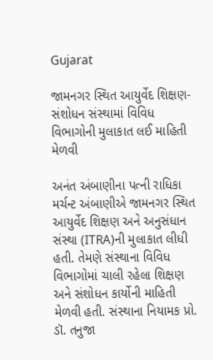Gujarat

જામનગર સ્થિત આયુર્વેદ શિક્ષણ-સંશોધન સંસ્થામાં વિવિધ વિભાગોની મુલાકાત લઈ માહિતી મેળવી

અનંત અંબાણીના પત્ની રાધિકા મર્ચન્ટ અંબાણીએ જામનગર સ્થિત આયુર્વેદ શિક્ષણ અને અનુસંધાન સંસ્થા (ITRA)ની મુલાકાત લીધી હતી. તેમણે સંસ્થાના વિવિધ વિભાગોમાં ચાલી રહેલા શિક્ષણ અને સંશોધન કાર્યોની માહિતી મેળવી હતી. સંસ્થાના નિયામક પ્રો. ડૉ. તનુજા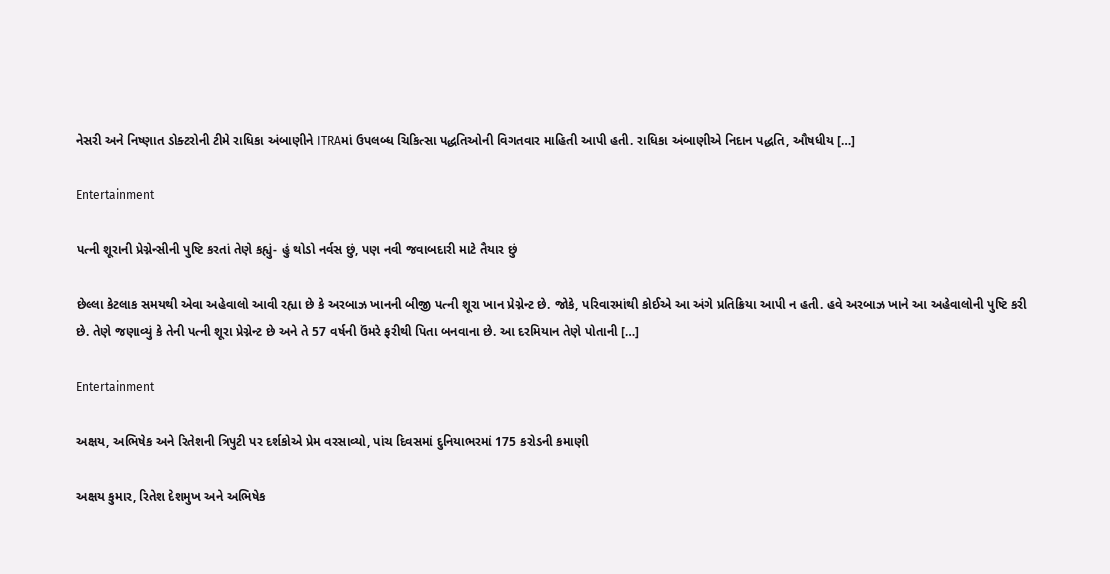નેસરી અને નિષ્ણાત ડોક્ટરોની ટીમે રાધિકા અંબાણીને ITRAમાં ઉપલબ્ધ ચિકિત્સા પદ્ધતિઓની વિગતવાર માહિતી આપી હતી. રાધિકા અંબાણીએ નિદાન પદ્ધતિ, ઔષધીય […]

Entertainment

પત્ની શૂરાની પ્રેગ્નેન્સીની પુષ્ટિ કરતાં તેણે કહ્યું- હું થોડો નર્વસ છું, પણ નવી જવાબદારી માટે તૈયાર છું

છેલ્લા કેટલાક સમયથી એવા અહેવાલો આવી રહ્યા છે કે અરબાઝ ખાનની બીજી પત્ની શૂરા ખાન પ્રેગ્નેન્ટ છે. જોકે, પરિવારમાંથી કોઈએ આ અંગે પ્રતિક્રિયા આપી ન હતી. હવે અરબાઝ ખાને આ અહેવાલોની પુષ્ટિ કરી છે. તેણે જણાવ્યું કે તેની પત્ની શૂરા પ્રેગ્નેન્ટ છે અને તે 57 વર્ષની ઉંમરે ફરીથી પિતા બનવાના છે. આ દરમિયાન તેણે પોતાની […]

Entertainment

અક્ષય, અભિષેક અને રિતેશની ત્રિપુટી પર દર્શકોએ પ્રેમ વરસાવ્યો, પાંચ દિવસમાં દુનિયાભરમાં 175 કરોડની કમાણી

અક્ષય કુમાર, રિતેશ દેશમુખ અને અભિષેક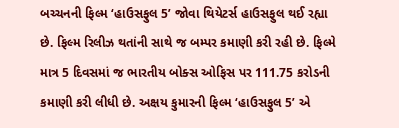બચ્ચનની ફિલ્મ ‘હાઉસફુલ 5’ જોવા થિયેટર્સ હાઉસફુલ થઈ રહ્યા છે. ફિલ્મ રિલીઝ થતાંની સાથે જ બમ્પર કમાણી કરી રહી છે. ફિલ્મે માત્ર 5 દિવસમાં જ ભારતીય બોક્સ ઓફિસ પર 111.75 કરોડની કમાણી કરી લીધી છે. અક્ષય કુમારની ફિલ્મ ‘હાઉસફુલ 5’ એ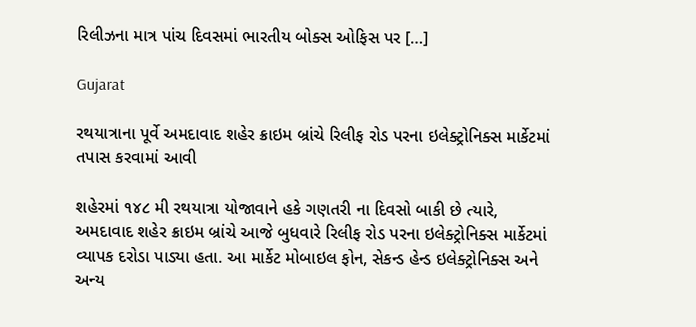રિલીઝના માત્ર પાંચ દિવસમાં ભારતીય બોક્સ ઓફિસ પર […]

Gujarat

રથયાત્રાના પૂર્વે અમદાવાદ શહેર ક્રાઇમ બ્રાંચે રિલીફ રોડ પરના ઇલેક્ટ્રોનિક્સ માર્કેટમાં તપાસ કરવામાં આવી

શહેરમાં ૧૪૮ મી રથયાત્રા યોજાવાને હકે ગણતરી ના દિવસો બાકી છે ત્યારે, અમદાવાદ શહેર ક્રાઇમ બ્રાંચે આજે બુધવારે રિલીફ રોડ પરના ઇલેક્ટ્રોનિક્સ માર્કેટમાં વ્યાપક દરોડા પાડ્યા હતા. આ માર્કેટ મોબાઇલ ફોન, સેકન્ડ હેન્ડ ઇલેક્ટ્રોનિક્સ અને અન્ય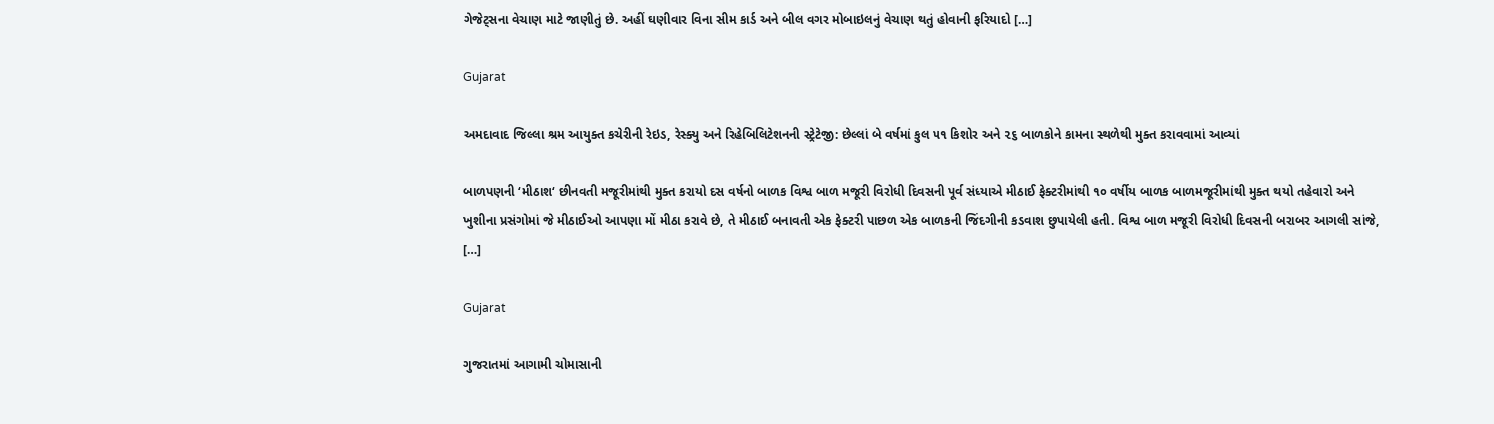ગેજેટ્સના વેચાણ માટે જાણીતું છે. અહીં ઘણીવાર વિના સીમ કાર્ડ અને બીલ વગર મોબાઇલનું વેચાણ થતું હોવાની ફરિયાદો […]

Gujarat

અમદાવાદ જિલ્લા શ્રમ આયુક્ત કચેરીની રેઇડ, રેસ્ક્યુ અને રિહેબિલિટેશનની સ્ટ્રેટેજી: છેલ્લાં બે વર્ષમાં કુલ ૫૧ કિશોર અને ૨૬ બાળકોને કામના સ્થળેથી મુક્ત કરાવવામાં આવ્યાં

બાળપણની ‘મીઠાશ‘ છીનવતી મજૂરીમાંથી મુક્ત કરાયો દસ વર્ષનો બાળક વિશ્વ બાળ મજૂરી વિરોધી દિવસની પૂર્વ સંધ્યાએ મીઠાઈ ફેક્ટરીમાંથી ૧૦ વર્ષીય બાળક બાળમજૂરીમાંથી મુક્ત થયો તહેવારો અને ખુશીના પ્રસંગોમાં જે મીઠાઈઓ આપણા મોં મીઠા કરાવે છે, તે મીઠાઈ બનાવતી એક ફેક્ટરી પાછળ એક બાળકની જિંદગીની કડવાશ છુપાયેલી હતી. વિશ્વ બાળ મજૂરી વિરોધી દિવસની બરાબર આગલી સાંજે, […]

Gujarat

ગુજરાતમાં આગામી ચોમાસાની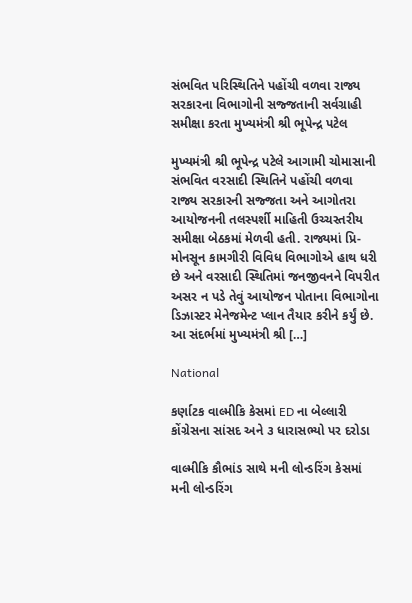સંભવિત પરિસ્થિતિને પહોંચી વળવા રાજ્ય સરકારના વિભાગોની સજ્જતાની સર્વગ્રાહી સમીક્ષા કરતા મુખ્યમંત્રી શ્રી ભૂપેન્દ્ર પટેલ

મુખ્યમંત્રી શ્રી ભૂપેન્દ્ર પટેલે આગામી ચોમાસાની સંભવિત વરસાદી સ્થિતિને પહોંચી વળવા રાજ્ય સરકારની સજ્જતા અને આગોતરા આયોજનની તલસ્પર્શી માહિતી ઉચ્ચસ્તરીય સમીક્ષા બેઠકમાં મેળવી હતી. રાજ્યમાં પ્રિ-મોનસૂન કામગીરી વિવિધ વિભાગોએ હાથ ધરી છે અને વરસાદી સ્થિતિમાં જનજીવનને વિપરીત અસર ન પડે તેવું આયોજન પોતાના વિભાગોના ડિઝાસ્ટર મેનેજમેન્ટ પ્લાન તૈયાર કરીને કર્યું છે. આ સંદર્ભમાં મુખ્યમંત્રી શ્રી […]

National

કર્ણાટક વાલ્મીકિ કેસમાં ED ના બેલ્લારી કોંગ્રેસના સાંસદ અને ૩ ધારાસભ્યો પર દરોડા

વાલ્મીકિ કૌભાંડ સાથે મની લોન્ડરિંગ કેસમાં મની લોન્ડરિંગ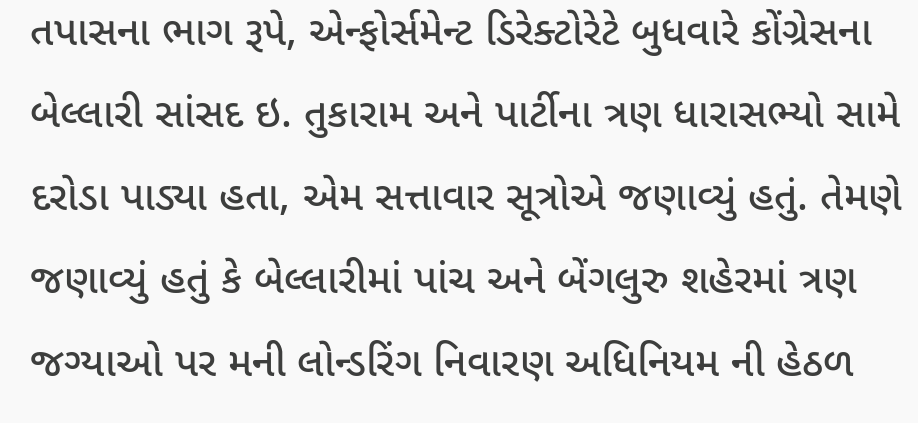તપાસના ભાગ રૂપે, એન્ફોર્સમેન્ટ ડિરેક્ટોરેટે બુધવારે કોંગ્રેસના બેલ્લારી સાંસદ ઇ. તુકારામ અને પાર્ટીના ત્રણ ધારાસભ્યો સામે દરોડા પાડ્યા હતા, એમ સત્તાવાર સૂત્રોએ જણાવ્યું હતું. તેમણે જણાવ્યું હતું કે બેલ્લારીમાં પાંચ અને બેંગલુરુ શહેરમાં ત્રણ જગ્યાઓ પર મની લોન્ડરિંગ નિવારણ અધિનિયમ ની હેઠળ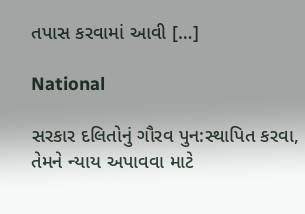તપાસ કરવામાં આવી […]

National

સરકાર દલિતોનું ગૌરવ પુન:સ્થાપિત કરવા, તેમને ન્યાય અપાવવા માટે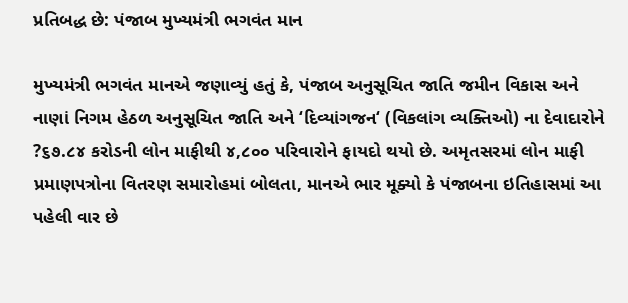પ્રતિબદ્ધ છે: પંજાબ મુખ્યમંત્રી ભગવંત માન

મુખ્યમંત્રી ભગવંત માનએ જણાવ્યું હતું કે, પંજાબ અનુસૂચિત જાતિ જમીન વિકાસ અને નાણાં નિગમ હેઠળ અનુસૂચિત જાતિ અને ‘દિવ્યાંગજન‘ (વિકલાંગ વ્યક્તિઓ) ના દેવાદારોને ?૬૭.૮૪ કરોડની લોન માફીથી ૪,૮૦૦ પરિવારોને ફાયદો થયો છે. અમૃતસરમાં લોન માફી પ્રમાણપત્રોના વિતરણ સમારોહમાં બોલતા, માનએ ભાર મૂક્યો કે પંજાબના ઇતિહાસમાં આ પહેલી વાર છે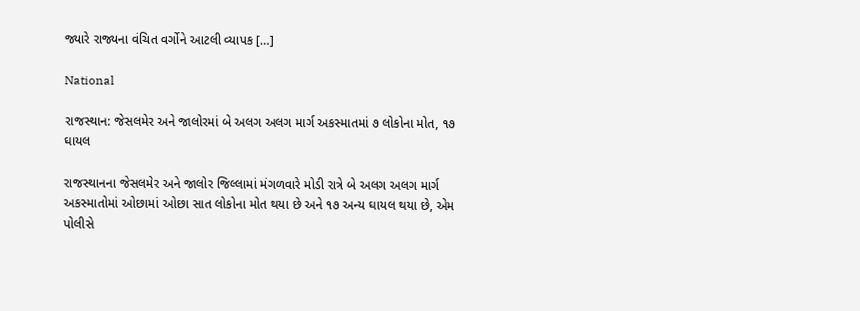જ્યારે રાજ્યના વંચિત વર્ગોને આટલી વ્યાપક […]

National

રાજસ્થાન: જેસલમેર અને જાલોરમાં બે અલગ અલગ માર્ગ અકસ્માતમાં ૭ લોકોના મોત, ૧૭ ઘાયલ

રાજસ્થાનના જેસલમેર અને જાલોર જિલ્લામાં મંગળવારે મોડી રાત્રે બે અલગ અલગ માર્ગ અકસ્માતોમાં ઓછામાં ઓછા સાત લોકોના મોત થયા છે અને ૧૭ અન્ય ઘાયલ થયા છે, એમ પોલીસે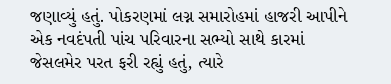જણાવ્યું હતું. પોકરણમાં લગ્ન સમારોહમાં હાજરી આપીને એક નવદંપતી પાંચ પરિવારના સભ્યો સાથે કારમાં જેસલમેર પરત ફરી રહ્યું હતું, ત્યારે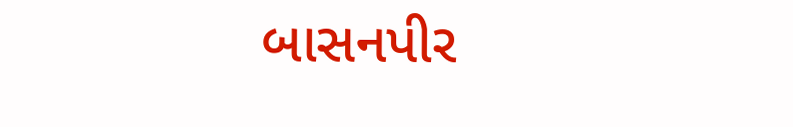બાસનપીર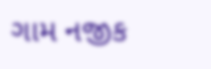ગામ નજીક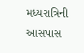મધ્યરાત્રિની આસપાસ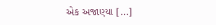એક અજાણ્યા […]